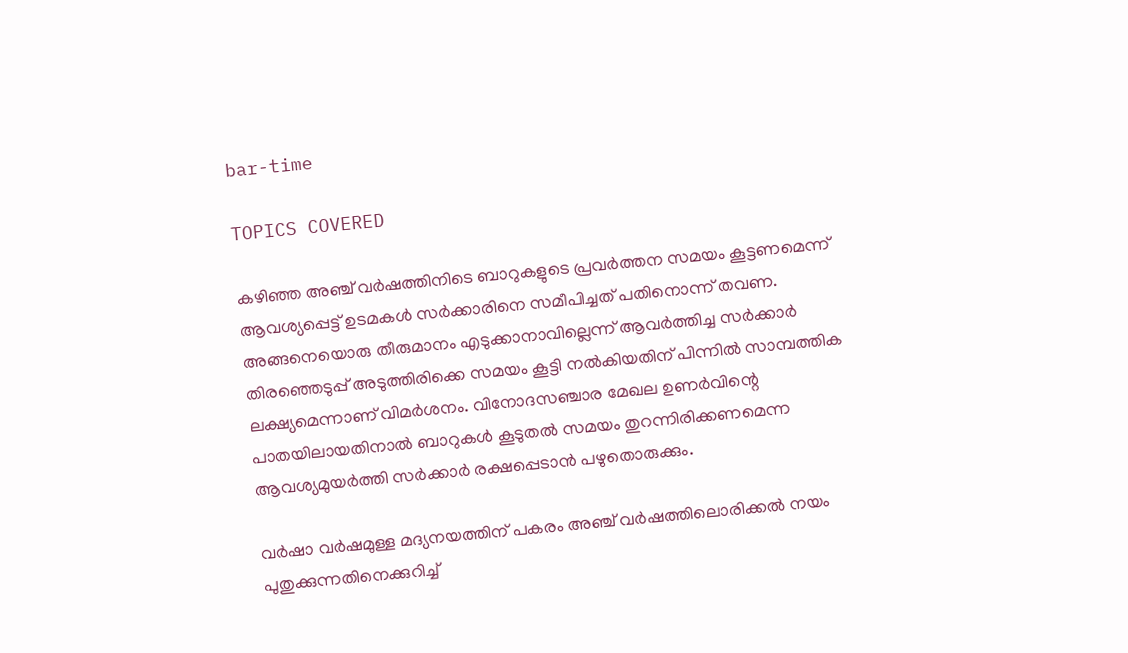bar-time

TOPICS COVERED

കഴിഞ്ഞ അഞ്ച് വർഷത്തിനിടെ ബാറുകളുടെ പ്രവർത്തന സമയം കൂട്ടണമെന്ന് ആവശ്യപ്പെട്ട് ഉടമകൾ സർക്കാരിനെ സമീപിച്ചത് പതിനൊന്ന് തവണ. അങ്ങനെയൊരു തീരുമാനം എടുക്കാനാവില്ലെന്ന് ആവർത്തിച്ച സർക്കാർ തിരഞ്ഞെടുപ്പ് അടുത്തിരിക്കെ സമയം കൂട്ടി നൽകിയതിന് പിന്നിൽ സാമ്പത്തിക ലക്ഷ്യമെന്നാണ് വിമർശനം. വിനോദസഞ്ചാര മേഖല ഉണർവിന്റെ പാതയിലായതിനാൽ ബാറുകൾ കൂടുതൽ സമയം തുറന്നിരിക്കണമെന്ന ആവശ്യമുയർത്തി സർക്കാർ രക്ഷപ്പെടാൻ പഴുതൊരുക്കും.

വർഷാ വർഷമുള്ള മദ്യനയത്തിന് പകരം അഞ്ച് വര്‍ഷത്തിലൊരിക്കൽ നയം പുതുക്കുന്നതിനെക്കുറിച്ച്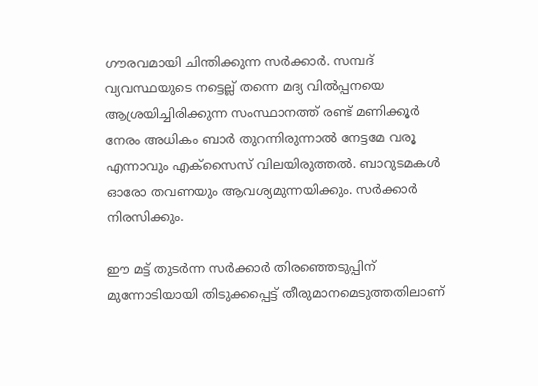ഗൗരവമായി ചിന്തിക്കുന്ന സർക്കാർ. സമ്പദ് വ്യവസ്ഥയുടെ നട്ടെല്ല് തന്നെ മദ്യ വിൽപ്പനയെ ആശ്രയിച്ചിരിക്കുന്ന സംസ്ഥാനത്ത് രണ്ട് മണിക്കൂർ നേരം അധികം ബാർ തുറന്നിരുന്നാൽ നേട്ടമേ വരൂ എന്നാവും എക്സൈസ് വിലയിരുത്തൽ. ബാറുടമകൾ ഓരോ തവണയും ആവശ്യമുന്നയിക്കും. സർക്കാർ നിരസിക്കും.

ഈ മട്ട് തുടർന്ന സർക്കാർ തിരഞ്ഞെടുപ്പിന് മുന്നോടിയായി തിടുക്കപ്പെട്ട് തീരുമാനമെടുത്തതിലാണ്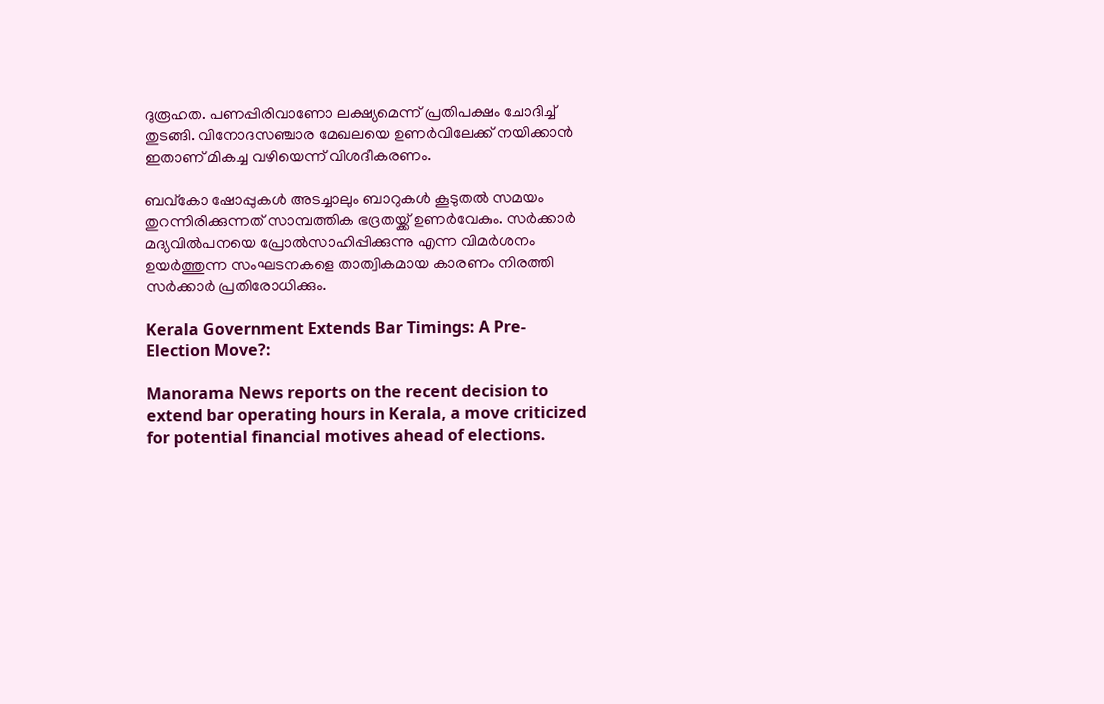ദുരൂഹത. പണപ്പിരിവാണോ ലക്ഷ്യമെന്ന് പ്രതിപക്ഷം ചോദിച്ച് തുടങ്ങി. വിനോദസഞ്ചാര മേഖലയെ ഉണർവിലേക്ക് നയിക്കാൻ ഇതാണ് മികച്ച വഴിയെന്ന് വിശദീകരണം.

ബവ്കോ ഷോപ്പുകൾ അടച്ചാലും ബാറുകൾ കൂടുതൽ സമയം തുറന്നിരിക്കുന്നത് സാമ്പത്തിക ഭദ്രതയ്ക്ക് ഉണർവേകും. സർക്കാർ മദ്യവിൽപനയെ പ്രോൽസാഹിപ്പിക്കുന്നു എന്ന വിമർശനം ഉയർത്തുന്ന സംഘടനകളെ താത്വികമായ കാരണം നിരത്തി സർക്കാർ പ്രതിരോധിക്കും.

Kerala Government Extends Bar Timings: A Pre-Election Move?:

Manorama News reports on the recent decision to extend bar operating hours in Kerala, a move criticized for potential financial motives ahead of elections.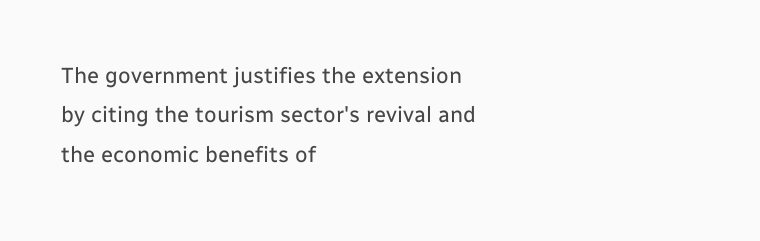The government justifies the extension by citing the tourism sector's revival and the economic benefits of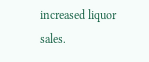increased liquor sales.